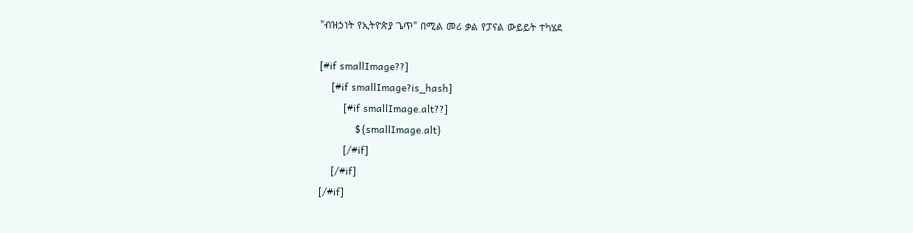"ብዝኃነት የኢትዮጵያ ጌጥ" በሚል መሪ ቃል የፓናል ውይይት ተካሄደ

[#if smallImage??]
    [#if smallImage?is_hash]
        [#if smallImage.alt??]
            ${smallImage.alt}
        [/#if]
    [/#if]
[/#if]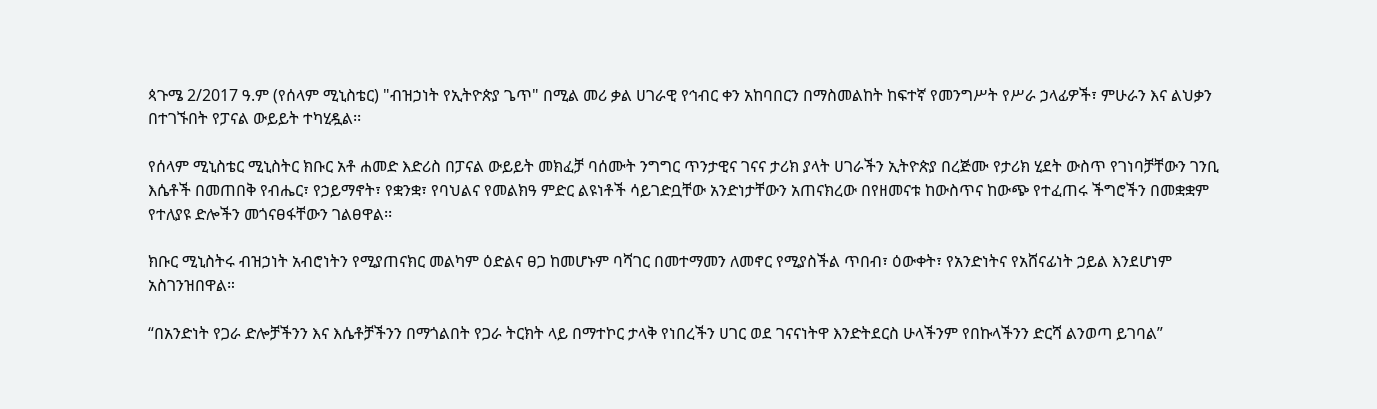ጳጉሜ 2/2017 ዓ.ም (የሰላም ሚኒስቴር) "ብዝኃነት የኢትዮጵያ ጌጥ" በሚል መሪ ቃል ሀገራዊ የኅብር ቀን አከባበርን በማስመልከት ከፍተኛ የመንግሥት የሥራ ኃላፊዎች፣ ምሁራን እና ልህቃን በተገኙበት የፓናል ውይይት ተካሂዷል፡፡

የሰላም ሚኒስቴር ሚኒስትር ክቡር አቶ ሐመድ እድሪስ በፓናል ውይይት መክፈቻ ባሰሙት ንግግር ጥንታዊና ገናና ታሪክ ያላት ሀገራችን ኢትዮጵያ በረጅሙ የታሪክ ሂደት ውስጥ የገነባቻቸውን ገንቢ እሴቶች በመጠበቅ የብሔር፣ የኃይማኖት፣ የቋንቋ፣ የባህልና የመልክዓ ምድር ልዩነቶች ሳይገድቧቸው አንድነታቸውን አጠናክረው በየዘመናቱ ከውስጥና ከውጭ የተፈጠሩ ችግሮችን በመቋቋም የተለያዩ ድሎችን መጎናፀፋቸውን ገልፀዋል፡፡

ክቡር ሚኒስትሩ ብዝኃነት አብሮነትን የሚያጠናክር መልካም ዕድልና ፀጋ ከመሆኑም ባሻገር በመተማመን ለመኖር የሚያስችል ጥበብ፣ ዕውቀት፣ የአንድነትና የአሸናፊነት ኃይል እንደሆነም አስገንዝበዋል።

“በአንድነት የጋራ ድሎቻችንን እና እሴቶቻችንን በማጎልበት የጋራ ትርክት ላይ በማተኮር ታላቅ የነበረችን ሀገር ወደ ገናናነትዋ እንድትደርስ ሁላችንም የበኩላችንን ድርሻ ልንወጣ ይገባል”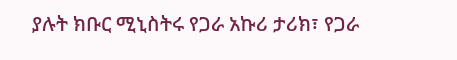ያሉት ክቡር ሚኒስትሩ የጋራ አኩሪ ታሪክ፣ የጋራ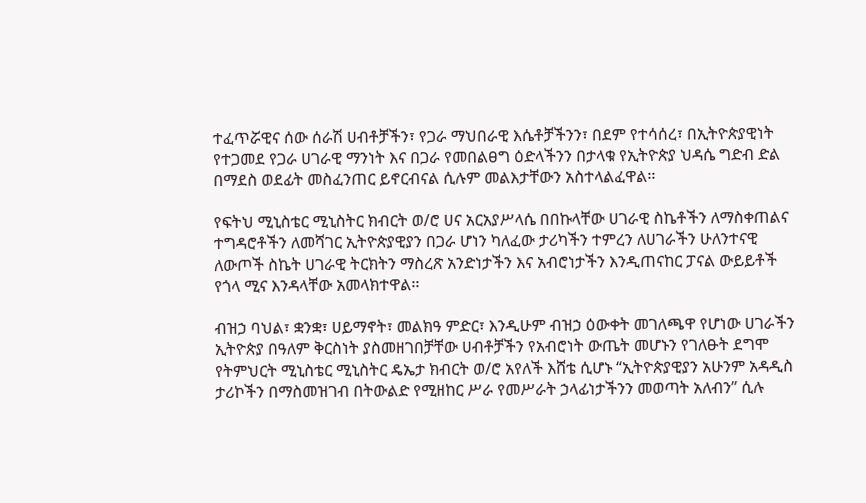ተፈጥሯዊና ሰው ሰራሽ ሀብቶቻችን፣ የጋራ ማህበራዊ እሴቶቻችንን፣ በደም የተሳሰረ፣ በኢትዮጵያዊነት የተጋመደ የጋራ ሀገራዊ ማንነት እና በጋራ የመበልፀግ ዕድላችንን በታላቁ የኢትዮጵያ ህዳሴ ግድብ ድል በማደስ ወደፊት መስፈንጠር ይኖርብናል ሲሉም መልእታቸውን አስተላልፈዋል፡፡

የፍትህ ሚኒስቴር ሚኒስትር ክብርት ወ/ሮ ሀና አርአያሥላሴ በበኩላቸው ሀገራዊ ስኬቶችን ለማስቀጠልና ተግዳሮቶችን ለመሻገር ኢትዮጵያዊያን በጋራ ሆነን ካለፈው ታሪካችን ተምረን ለሀገራችን ሁለንተናዊ ለውጦች ስኬት ሀገራዊ ትርክትን ማስረጽ አንድነታችን እና አብሮነታችን እንዲጠናከር ፓናል ውይይቶች የጎላ ሚና እንዳላቸው አመላክተዋል፡፡

ብዝኃ ባህል፣ ቋንቋ፣ ሀይማኖት፣ መልክዓ ምድር፣ እንዲሁም ብዝኃ ዕውቀት መገለጫዋ የሆነው ሀገራችን ኢትዮጵያ በዓለም ቅርስነት ያስመዘገበቻቸው ሀብቶቻችን የአብሮነት ውጤት መሆኑን የገለፁት ደግሞ የትምህርት ሚኒስቴር ሚኒስትር ዴኤታ ክብርት ወ/ሮ አየለች እሸቴ ሲሆኑ “ኢትዮጵያዊያን አሁንም አዳዲስ ታሪኮችን በማስመዝገብ በትውልድ የሚዘከር ሥራ የመሥራት ኃላፊነታችንን መወጣት አለብን” ሲሉ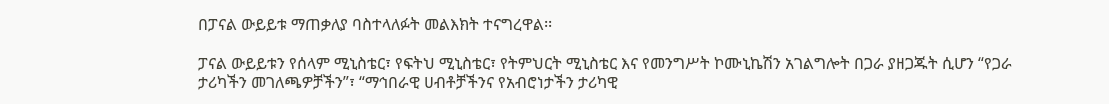በፓናል ውይይቱ ማጠቃለያ ባስተላለፉት መልእክት ተናግረዋል፡፡

ፓናል ውይይቱን የሰላም ሚኒስቴር፣ የፍትህ ሚኒስቴር፣ የትምህርት ሚኒስቴር እና የመንግሥት ኮሙኒኬሽን አገልግሎት በጋራ ያዘጋጁት ሲሆን “የጋራ ታሪካችን መገለጫዎቻችን”፣ “ማኅበራዊ ሀብቶቻችንና የአብሮነታችን ታሪካዊ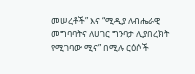መሠረቶች” እና “ሚዲያ ለብሔራዊ መግባባትና ለሀገር ግንባታ ሊያበረክት የሚገባው ሚና” በሚሉ ርዕሶች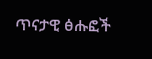ጥናታዊ ፅሑፎች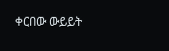ቀርበው ውይይት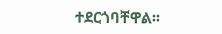ተደርጎባቸዋል፡፡